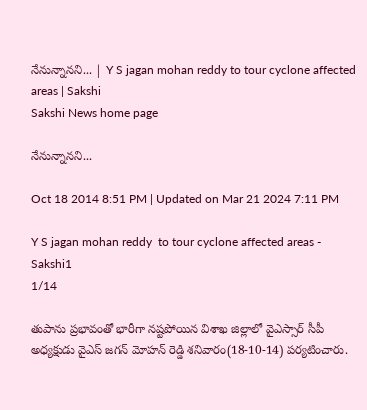నేనున్నానని... | Y S jagan mohan reddy to tour cyclone affected areas | Sakshi
Sakshi News home page

నేనున్నానని...

Oct 18 2014 8:51 PM | Updated on Mar 21 2024 7:11 PM

Y S jagan mohan reddy  to tour cyclone affected areas - Sakshi1
1/14

తుపాను ప్రభావంతో భారీగా నష్టపోయిన విశాఖ జిల్లాలో వైఎస్సార్ సీపీ అధ్యక్షుడు వైఎస్ జగన్ మోహన్ రెడ్డి శనివారం(18-10-14) పర్యటించారు.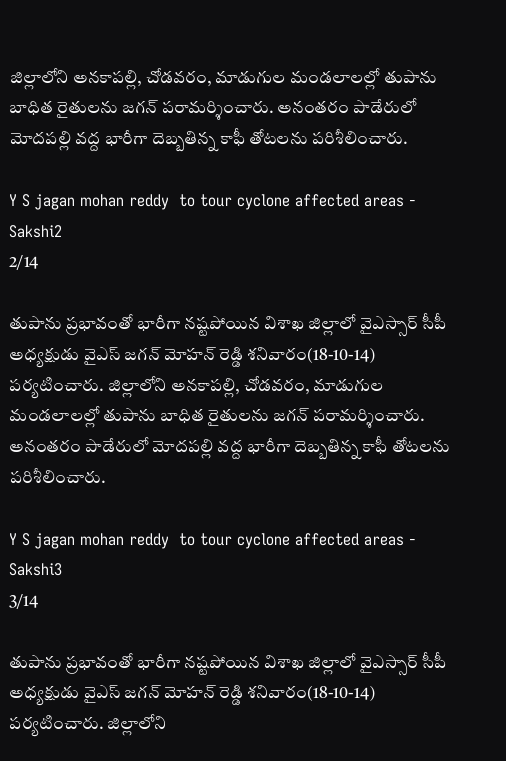జిల్లాలోని అనకాపల్లి, చోడవరం, మాడుగుల మండలాలల్లో తుపాను బాధిత రైతులను జగన్ పరామర్శించారు. అనంతరం పాడేరులో మోదపల్లి వద్ద భారీగా దెబ్బతిన్న కాఫీ తోటలను పరిశీలించారు.

Y S jagan mohan reddy  to tour cyclone affected areas - Sakshi2
2/14

తుపాను ప్రభావంతో భారీగా నష్టపోయిన విశాఖ జిల్లాలో వైఎస్సార్ సీపీ అధ్యక్షుడు వైఎస్ జగన్ మోహన్ రెడ్డి శనివారం(18-10-14) పర్యటించారు. జిల్లాలోని అనకాపల్లి, చోడవరం, మాడుగుల మండలాలల్లో తుపాను బాధిత రైతులను జగన్ పరామర్శించారు. అనంతరం పాడేరులో మోదపల్లి వద్ద భారీగా దెబ్బతిన్న కాఫీ తోటలను పరిశీలించారు.

Y S jagan mohan reddy  to tour cyclone affected areas - Sakshi3
3/14

తుపాను ప్రభావంతో భారీగా నష్టపోయిన విశాఖ జిల్లాలో వైఎస్సార్ సీపీ అధ్యక్షుడు వైఎస్ జగన్ మోహన్ రెడ్డి శనివారం(18-10-14) పర్యటించారు. జిల్లాలోని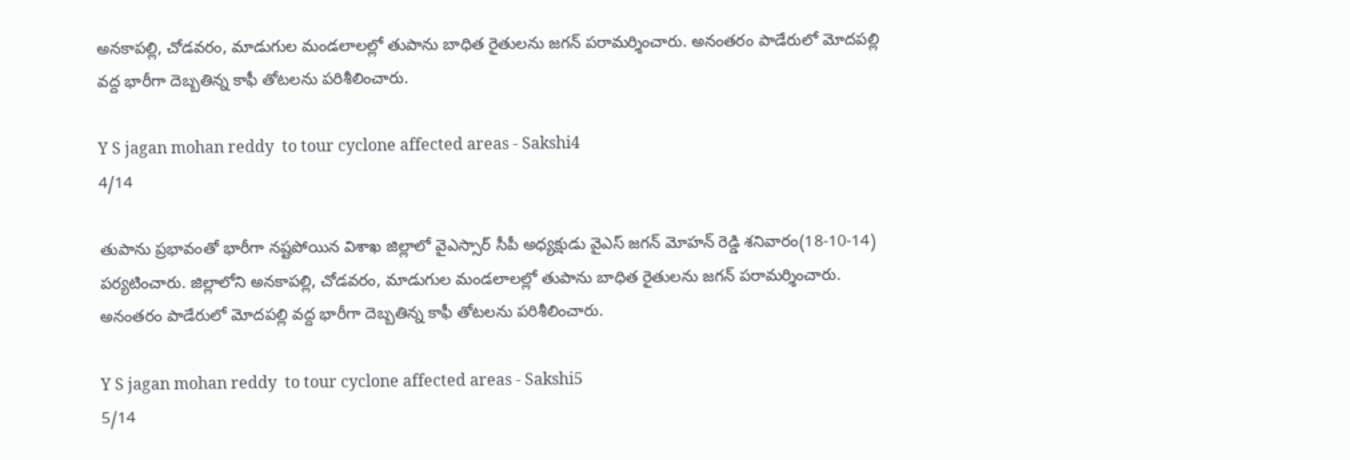అనకాపల్లి, చోడవరం, మాడుగుల మండలాలల్లో తుపాను బాధిత రైతులను జగన్ పరామర్శించారు. అనంతరం పాడేరులో మోదపల్లి వద్ద భారీగా దెబ్బతిన్న కాఫీ తోటలను పరిశీలించారు.

Y S jagan mohan reddy  to tour cyclone affected areas - Sakshi4
4/14

తుపాను ప్రభావంతో భారీగా నష్టపోయిన విశాఖ జిల్లాలో వైఎస్సార్ సీపీ అధ్యక్షుడు వైఎస్ జగన్ మోహన్ రెడ్డి శనివారం(18-10-14) పర్యటించారు. జిల్లాలోని అనకాపల్లి, చోడవరం, మాడుగుల మండలాలల్లో తుపాను బాధిత రైతులను జగన్ పరామర్శించారు. అనంతరం పాడేరులో మోదపల్లి వద్ద భారీగా దెబ్బతిన్న కాఫీ తోటలను పరిశీలించారు.

Y S jagan mohan reddy  to tour cyclone affected areas - Sakshi5
5/14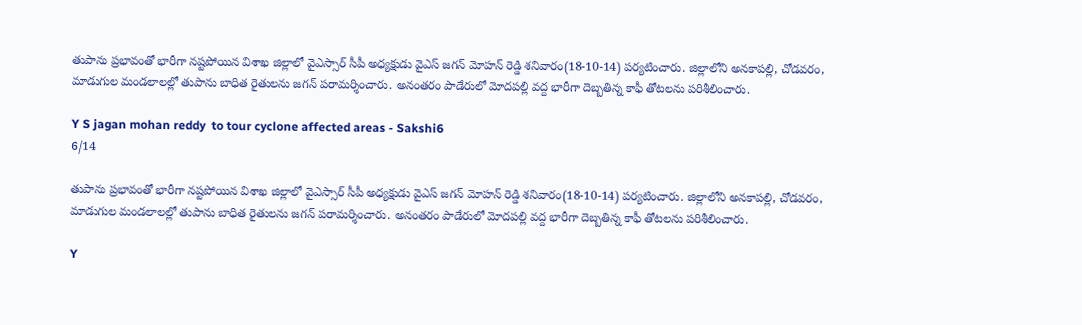తుపాను ప్రభావంతో భారీగా నష్టపోయిన విశాఖ జిల్లాలో వైఎస్సార్ సీపీ అధ్యక్షుడు వైఎస్ జగన్ మోహన్ రెడ్డి శనివారం(18-10-14) పర్యటించారు. జిల్లాలోని అనకాపల్లి, చోడవరం, మాడుగుల మండలాలల్లో తుపాను బాధిత రైతులను జగన్ పరామర్శించారు. అనంతరం పాడేరులో మోదపల్లి వద్ద భారీగా దెబ్బతిన్న కాఫీ తోటలను పరిశీలించారు.

Y S jagan mohan reddy  to tour cyclone affected areas - Sakshi6
6/14

తుపాను ప్రభావంతో భారీగా నష్టపోయిన విశాఖ జిల్లాలో వైఎస్సార్ సీపీ అధ్యక్షుడు వైఎస్ జగన్ మోహన్ రెడ్డి శనివారం(18-10-14) పర్యటించారు. జిల్లాలోని అనకాపల్లి, చోడవరం, మాడుగుల మండలాలల్లో తుపాను బాధిత రైతులను జగన్ పరామర్శించారు. అనంతరం పాడేరులో మోదపల్లి వద్ద భారీగా దెబ్బతిన్న కాఫీ తోటలను పరిశీలించారు.

Y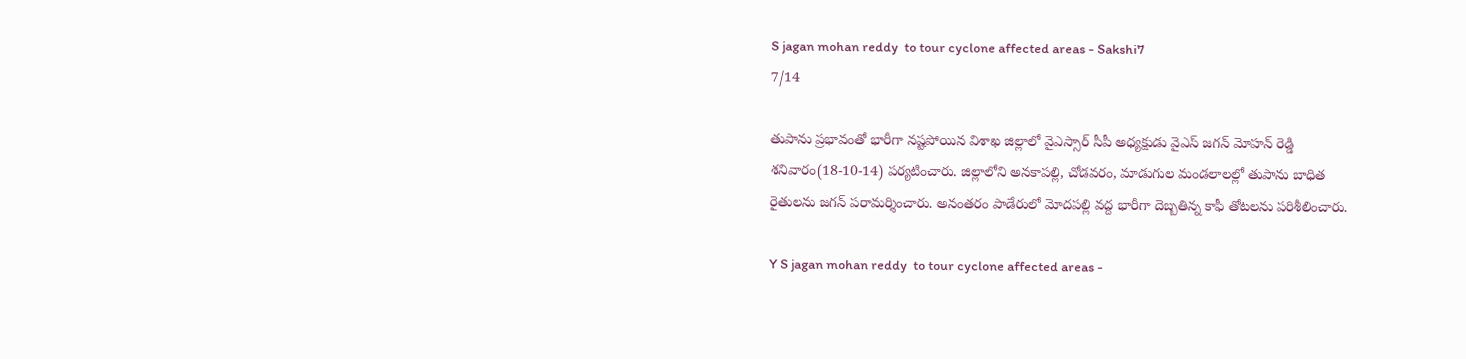S jagan mohan reddy  to tour cyclone affected areas - Sakshi7
7/14

తుపాను ప్రభావంతో భారీగా నష్టపోయిన విశాఖ జిల్లాలో వైఎస్సార్ సీపీ అధ్యక్షుడు వైఎస్ జగన్ మోహన్ రెడ్డి శనివారం(18-10-14) పర్యటించారు. జిల్లాలోని అనకాపల్లి, చోడవరం, మాడుగుల మండలాలల్లో తుపాను బాధిత రైతులను జగన్ పరామర్శించారు. అనంతరం పాడేరులో మోదపల్లి వద్ద భారీగా దెబ్బతిన్న కాఫీ తోటలను పరిశీలించారు.

Y S jagan mohan reddy  to tour cyclone affected areas -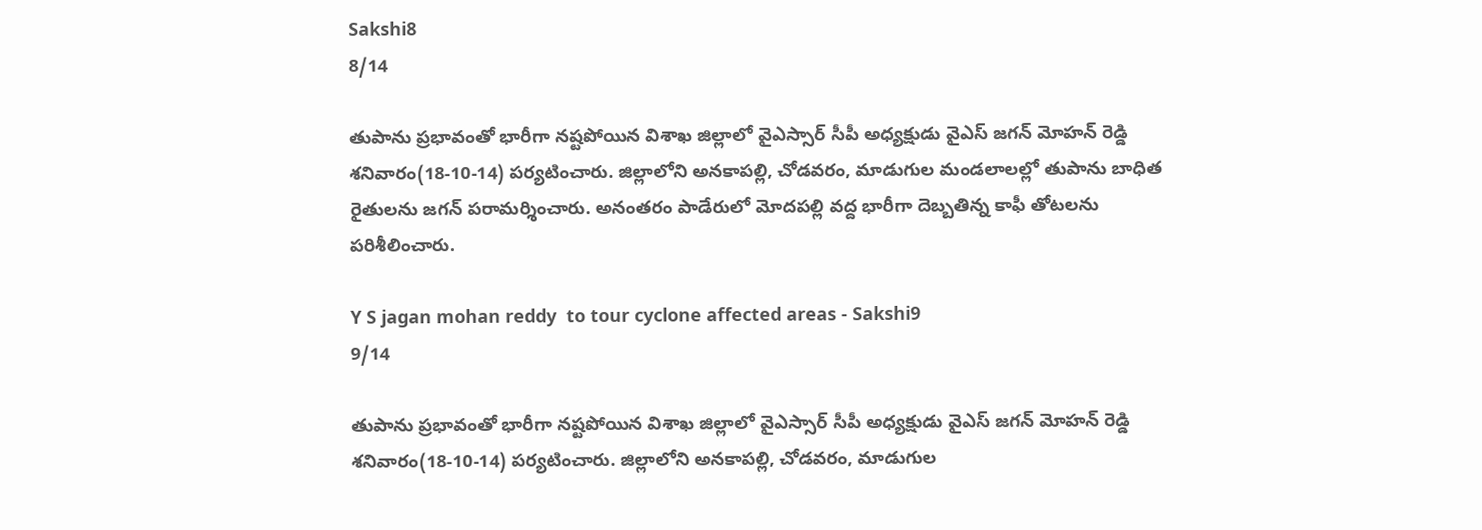Sakshi8
8/14

తుపాను ప్రభావంతో భారీగా నష్టపోయిన విశాఖ జిల్లాలో వైఎస్సార్ సీపీ అధ్యక్షుడు వైఎస్ జగన్ మోహన్ రెడ్డి శనివారం(18-10-14) పర్యటించారు. జిల్లాలోని అనకాపల్లి, చోడవరం, మాడుగుల మండలాలల్లో తుపాను బాధిత రైతులను జగన్ పరామర్శించారు. అనంతరం పాడేరులో మోదపల్లి వద్ద భారీగా దెబ్బతిన్న కాఫీ తోటలను పరిశీలించారు.

Y S jagan mohan reddy  to tour cyclone affected areas - Sakshi9
9/14

తుపాను ప్రభావంతో భారీగా నష్టపోయిన విశాఖ జిల్లాలో వైఎస్సార్ సీపీ అధ్యక్షుడు వైఎస్ జగన్ మోహన్ రెడ్డి శనివారం(18-10-14) పర్యటించారు. జిల్లాలోని అనకాపల్లి, చోడవరం, మాడుగుల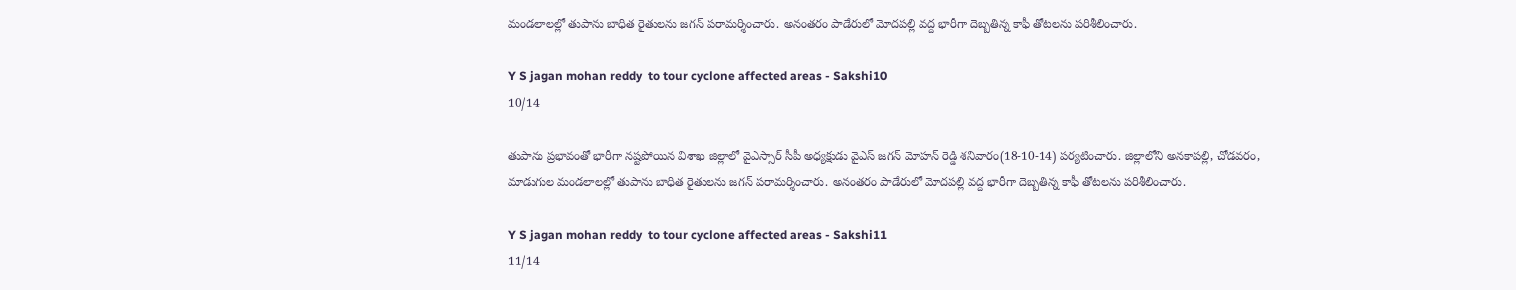మండలాలల్లో తుపాను బాధిత రైతులను జగన్ పరామర్శించారు. అనంతరం పాడేరులో మోదపల్లి వద్ద భారీగా దెబ్బతిన్న కాఫీ తోటలను పరిశీలించారు.

Y S jagan mohan reddy  to tour cyclone affected areas - Sakshi10
10/14

తుపాను ప్రభావంతో భారీగా నష్టపోయిన విశాఖ జిల్లాలో వైఎస్సార్ సీపీ అధ్యక్షుడు వైఎస్ జగన్ మోహన్ రెడ్డి శనివారం(18-10-14) పర్యటించారు. జిల్లాలోని అనకాపల్లి, చోడవరం, మాడుగుల మండలాలల్లో తుపాను బాధిత రైతులను జగన్ పరామర్శించారు. అనంతరం పాడేరులో మోదపల్లి వద్ద భారీగా దెబ్బతిన్న కాఫీ తోటలను పరిశీలించారు.

Y S jagan mohan reddy  to tour cyclone affected areas - Sakshi11
11/14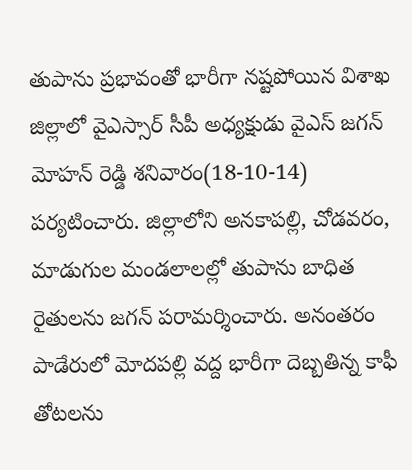తుపాను ప్రభావంతో భారీగా నష్టపోయిన విశాఖ జిల్లాలో వైఎస్సార్ సీపీ అధ్యక్షుడు వైఎస్ జగన్ మోహన్ రెడ్డి శనివారం(18-10-14) పర్యటించారు. జిల్లాలోని అనకాపల్లి, చోడవరం, మాడుగుల మండలాలల్లో తుపాను బాధిత రైతులను జగన్ పరామర్శించారు. అనంతరం పాడేరులో మోదపల్లి వద్ద భారీగా దెబ్బతిన్న కాఫీ తోటలను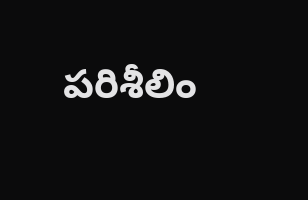పరిశీలిం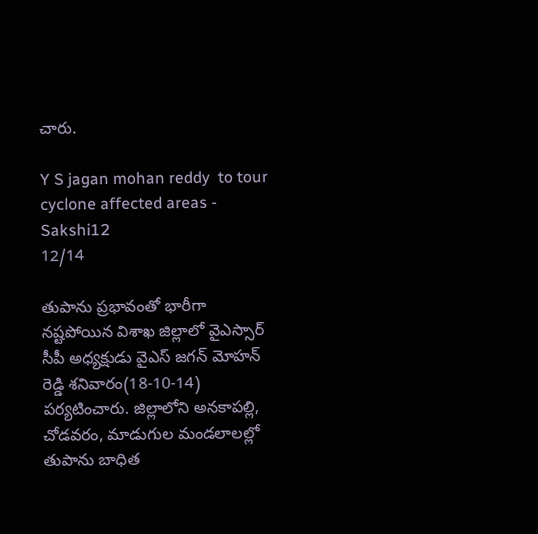చారు.

Y S jagan mohan reddy  to tour cyclone affected areas - Sakshi12
12/14

తుపాను ప్రభావంతో భారీగా నష్టపోయిన విశాఖ జిల్లాలో వైఎస్సార్ సీపీ అధ్యక్షుడు వైఎస్ జగన్ మోహన్ రెడ్డి శనివారం(18-10-14) పర్యటించారు. జిల్లాలోని అనకాపల్లి, చోడవరం, మాడుగుల మండలాలల్లో తుపాను బాధిత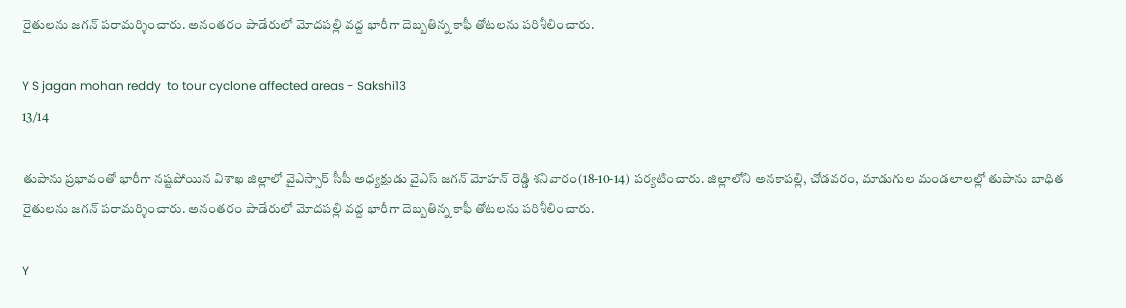రైతులను జగన్ పరామర్శించారు. అనంతరం పాడేరులో మోదపల్లి వద్ద భారీగా దెబ్బతిన్న కాఫీ తోటలను పరిశీలించారు.

Y S jagan mohan reddy  to tour cyclone affected areas - Sakshi13
13/14

తుపాను ప్రభావంతో భారీగా నష్టపోయిన విశాఖ జిల్లాలో వైఎస్సార్ సీపీ అధ్యక్షుడు వైఎస్ జగన్ మోహన్ రెడ్డి శనివారం(18-10-14) పర్యటించారు. జిల్లాలోని అనకాపల్లి, చోడవరం, మాడుగుల మండలాలల్లో తుపాను బాధిత రైతులను జగన్ పరామర్శించారు. అనంతరం పాడేరులో మోదపల్లి వద్ద భారీగా దెబ్బతిన్న కాఫీ తోటలను పరిశీలించారు.

Y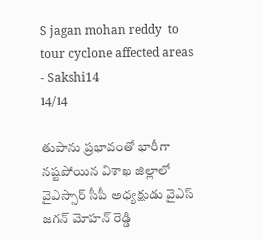S jagan mohan reddy  to tour cyclone affected areas - Sakshi14
14/14

తుపాను ప్రభావంతో భారీగా నష్టపోయిన విశాఖ జిల్లాలో వైఎస్సార్ సీపీ అధ్యక్షుడు వైఎస్ జగన్ మోహన్ రెడ్డి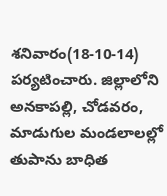శనివారం(18-10-14) పర్యటించారు. జిల్లాలోని అనకాపల్లి, చోడవరం, మాడుగుల మండలాలల్లో తుపాను బాధిత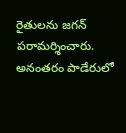రైతులను జగన్ పరామర్శించారు. అనంతరం పాడేరులో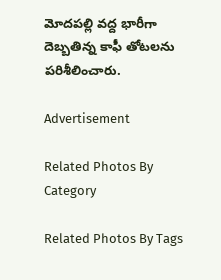మోదపల్లి వద్ద భారీగా దెబ్బతిన్న కాఫీ తోటలను పరిశీలించారు.

Advertisement

Related Photos By Category

Related Photos By Tags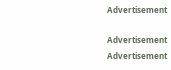Advertisement

Advertisement
Advertisement